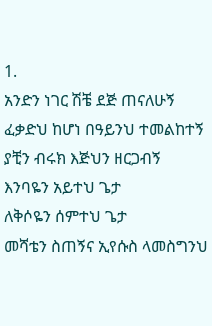1.
አንድን ነገር ሽቼ ደጅ ጠናለሁኝ
ፈቃድህ ከሆነ በዓይንህ ተመልከተኝ
ያቺን ብሩክ እጅህን ዘርጋብኝ
እንባዬን አይተህ ጌታ
ለቅሶዬን ሰምተህ ጌታ
መሻቴን ስጠኝና ኢየሱስ ላመስግንህ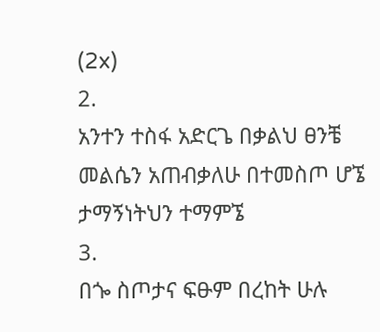(2x)
2.
አንተን ተስፋ አድርጌ በቃልህ ፀንቼ
መልሴን አጠብቃለሁ በተመስጦ ሆኜ
ታማኝነትህን ተማምኜ
3.
በጐ ስጦታና ፍፁም በረከት ሁሉ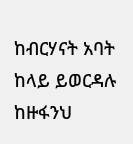ከብርሃናት አባት ከላይ ይወርዳሉ
ከዙፋንህ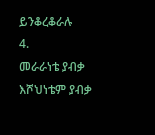ይንቆረቆራሉ
4.
መራራነቴ ያብቃ እሾህነቴም ያብቃ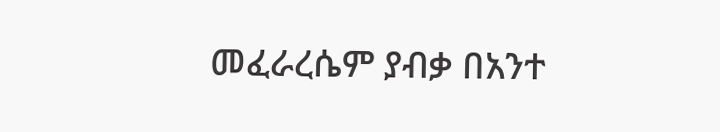መፈራረሴም ያብቃ በአንተ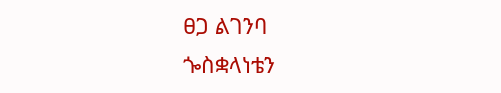ፀጋ ልገንባ
ጐስቋላነቴን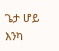ጌታ ሆይ እንካ